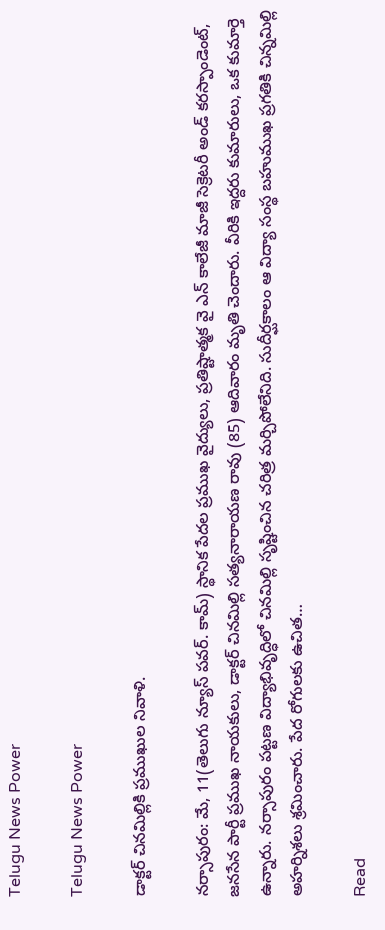Telugu News Power

Telugu News Power

డాక్టర్ చినమిల్లికి ప్రముఖుల నివాళి.

నర్సాపురం: మే, 11(తెలుగు న్యూస్ పవర్. కామ్) స్థానిక పేదల ప్రముఖ వైద్యులు, ప్రతిష్టాత్మక వై ఎన్ కాలేజీ మాజీ సెక్రెటరీ అండ్ కరస్పాండెంట్, జనసేన పార్టీ ప్రముఖ నాయకులు, డాక్టర్ చినమిల్లి సత్యనారాయణ రావు (85) ఆదివారం మృతి చెందారు. వీరికి ఇద్దరు కుమారులు, ఒక కుమార్తె ఉన్నారు. నర్సాపురం పట్టణ విద్యాభివృద్ధిలో చినమిల్లి సృష్టించిన చరిత్ర మర్చిపోలేనిది. సుదీర్ఘకాలం ఆ విద్యా సంస్థ బహుముఖ ప్రగతికి చిన్నమిల్లి అహర్నిశలు శ్రమించారు. పేద రోగులకు ఉచిత…

Read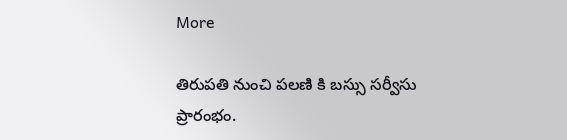More

తిరుపతి నుంచి పలణి కి బస్సు సర్వీసు ప్రారంభం.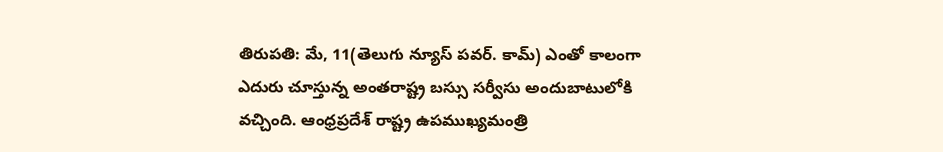తిరుపతి: మే, 11(తెలుగు న్యూస్ పవర్. కామ్) ఎంతో కాలంగా ఎదురు చూస్తున్న అంతరాష్ట్ర బస్సు సర్వీసు అందుబాటులోకి వచ్చింది. ఆంధ్రప్రదేశ్ రాష్ట్ర ఉపముఖ్యమంత్రి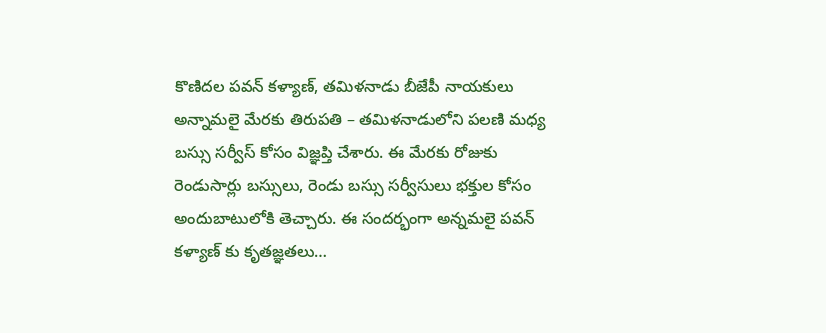కొణిదల పవన్ కళ్యాణ్, తమిళనాడు బీజేపీ నాయకులు అన్నామలై మేరకు తిరుపతి – తమిళనాడులోని పలణి మధ్య బస్సు సర్వీస్ కోసం విజ్ఞప్తి చేశారు. ఈ మేరకు రోజుకు రెండుసార్లు బస్సులు, రెండు బస్సు సర్వీసులు భక్తుల కోసం అందుబాటులోకి తెచ్చారు. ఈ సందర్భంగా అన్నమలై పవన్ కళ్యాణ్ కు కృతజ్ఞతలు…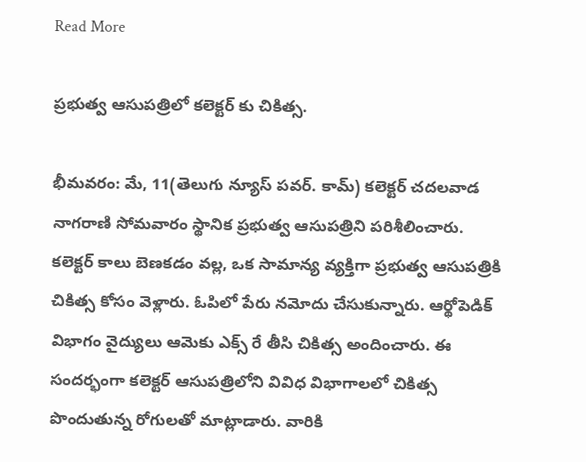Read More

ప్రభుత్వ ఆసుపత్రిలో కలెక్టర్ కు చికిత్స.

భీమవరం: మే, 11(తెలుగు న్యూస్ పవర్. కామ్) కలెక్టర్ చదలవాడ నాగరాణి సోమవారం స్థానిక ప్రభుత్వ ఆసుపత్రిని పరిశీలించారు. కలెక్టర్ కాలు బెణకడం వల్ల, ఒక సామాన్య వ్యక్తిగా ప్రభుత్వ ఆసుపత్రికి చికిత్స కోసం వెళ్లారు. ఓపిలో పేరు నమోదు చేసుకున్నారు. ఆర్థోపెడిక్ విభాగం వైద్యులు ఆమెకు ఎక్స్ రే తీసి చికిత్స అందించారు. ఈ సందర్భంగా కలెక్టర్ ఆసుపత్రిలోని వివిధ విభాగాలలో చికిత్స పొందుతున్న రోగులతో మాట్లాడారు. వారికి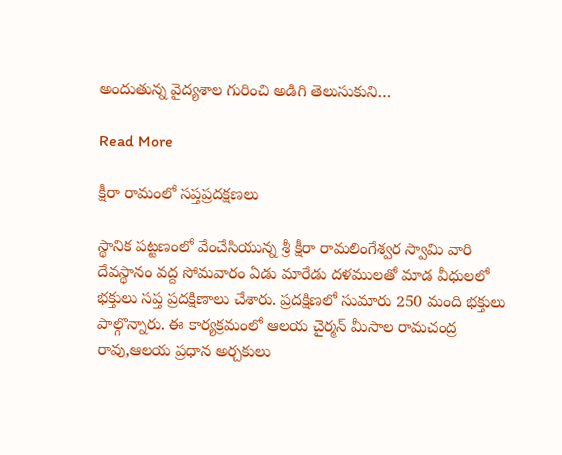అందుతున్న వైద్యశాల గురించి అడిగి తెలుసుకుని…

Read More

క్షీరా రామంలో సప్తప్రదక్షణలు

స్థానిక పట్టణంలో వేంచేసియున్న శ్రీ క్షీరా రామలింగేశ్వర స్వామి వారి దేవస్థానం వద్ద సోమవారం ఏడు మారేడు దళములతో మాడ వీధులలో భక్తులు సప్త ప్రదక్షిణాలు చేశారు. ప్రదక్షిణలో సుమారు 250 మంది భక్తులు పాల్గొన్నారు. ఈ కార్యక్రమంలో ఆలయ చైర్మన్ మీసాల రామచంద్ర రావు,ఆలయ ప్రధాన అర్చకులు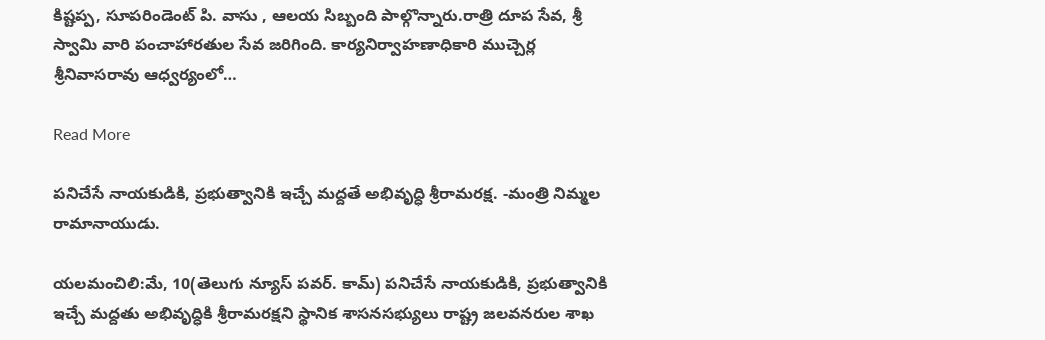కిష్టప్ప, సూపరిండెంట్ పి. వాసు , ఆలయ సిబ్బంది పాల్గొన్నారు.రాత్రి దూప సేవ, శ్రీ స్వామి వారి పంచాహారతుల సేవ జరిగింది. కార్యనిర్వాహణాధికారి ముచ్చెర్ల శ్రీనివాసరావు ఆధ్వర్యంలో…

Read More

పనిచేసే నాయకుడికి, ప్రభుత్వానికి ఇచ్చే మద్దతే అభివృద్ధి శ్రీరామరక్ష. -మంత్రి నిమ్మల రామానాయుడు.

యలమంచిలి:మే, 10(తెలుగు న్యూస్ పవర్. కామ్) పనిచేసే నాయకుడికి, ప్రభుత్వానికి ఇచ్చే మద్దతు అభివృద్ధికి శ్రీరామరక్షని స్థానిక శాసనసభ్యులు రాష్ట్ర జలవనరుల శాఖ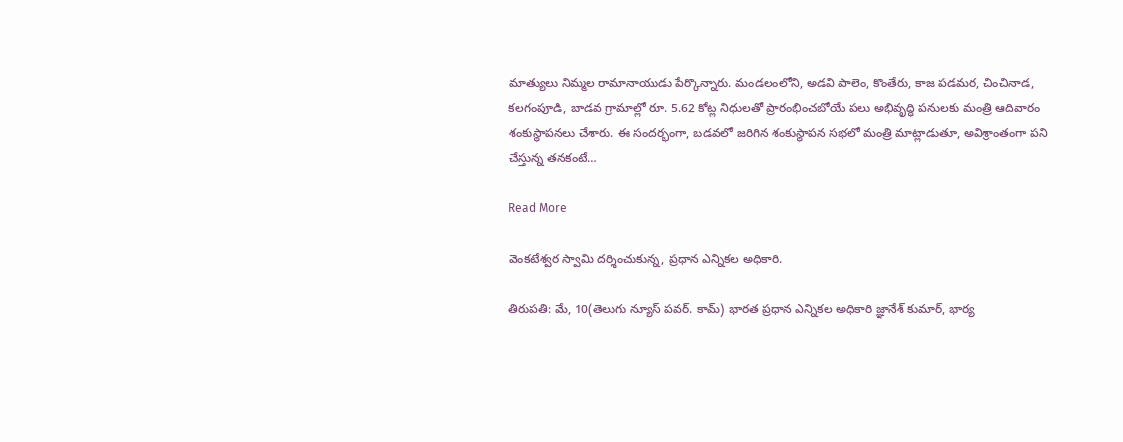మాత్యులు నిమ్మల రామానాయుడు పేర్కొన్నారు. మండలంలోని, అడవి పాలెం, కొంతేరు, కాజ పడమర, చించినాడ, కలగంపూడి, బాడవ గ్రామాల్లో రూ. 5.62 కోట్ల నిధులతో ప్రారంభించబోయే పలు అభివృద్ధి పనులకు మంత్రి ఆదివారం శంకుస్థాపనలు చేశారు. ఈ సందర్భంగా, బడవలో జరిగిన శంకుస్థాపన సభలో మంత్రి మాట్లాడుతూ, అవిశ్రాంతంగా పని చేస్తున్న తనకంటే…

Read More

వెంకటేశ్వర స్వామి దర్శించుకున్న, ప్రధాన ఎన్నికల అధికారి.

తిరుపతి: మే, 10(తెలుగు న్యూస్ పవర్. కామ్) భారత ప్రధాన ఎన్నికల అధికారి జ్ఞానేశ్ కుమార్, భార్య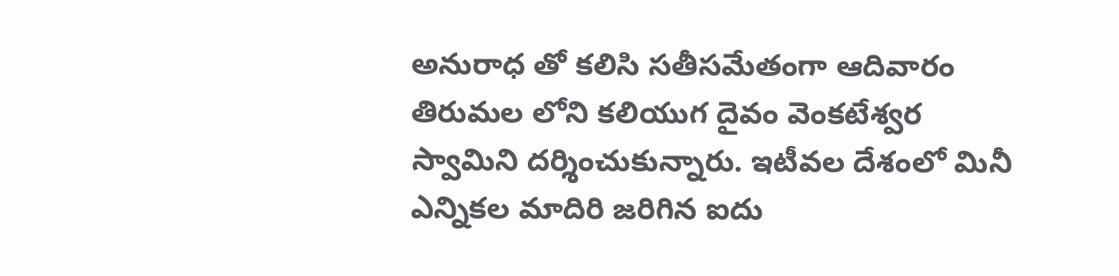అనురాధ తో కలిసి సతీసమేతంగా ఆదివారం తిరుమల లోని కలియుగ దైవం వెంకటేశ్వర స్వామిని దర్శించుకున్నారు. ఇటీవల దేశంలో మినీ ఎన్నికల మాదిరి జరిగిన ఐదు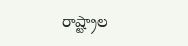రాష్ట్రాల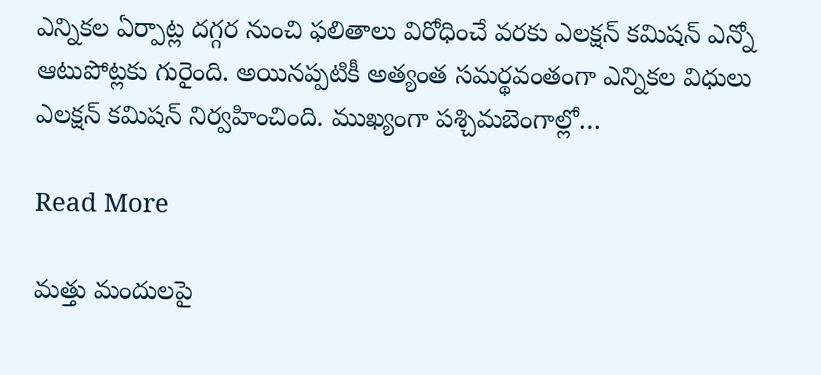ఎన్నికల ఏర్పాట్ల దగ్గర నుంచి ఫలితాలు విరోధించే వరకు ఎలక్షన్ కమిషన్ ఎన్నో ఆటుపోట్లకు గురైంది. అయినప్పటికీ అత్యంత సమర్థవంతంగా ఎన్నికల విధులు ఎలక్షన్ కమిషన్ నిర్వహించింది. ముఖ్యంగా పశ్చిమబెంగాల్లో…

Read More

మత్తు మందులపై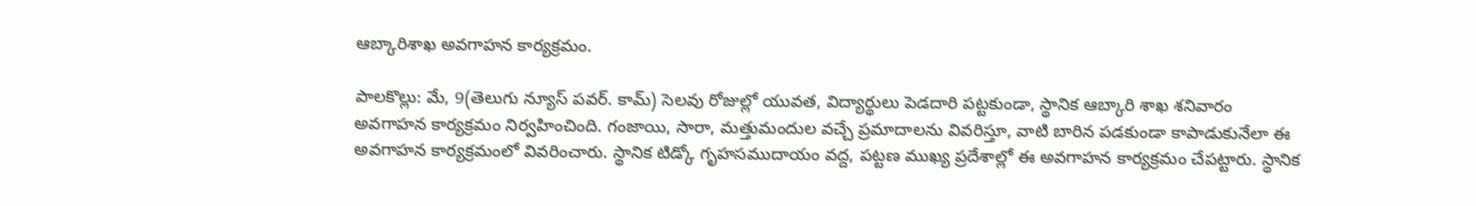ఆబ్కారిశాఖ అవగాహన కార్యక్రమం.

పాలకొల్లు: మే, 9(తెలుగు న్యూస్ పవర్. కామ్) సెలవు రోజుల్లో యువత, విద్యార్థులు పెడదారి పట్టకుండా, స్థానిక ఆబ్కారి శాఖ శనివారం అవగాహన కార్యక్రమం నిర్వహించింది. గంజాయి, సారా, మత్తుమందుల వచ్చే ప్రమాదాలను వివరిస్తూ, వాటి బారిన పడకుండా కాపాడుకునేలా ఈ అవగాహన కార్యక్రమంలో వివరించారు. స్థానిక టిడ్కో గృహసముదాయం వద్ద, పట్టణ ముఖ్య ప్రదేశాల్లో ఈ అవగాహన కార్యక్రమం చేపట్టారు. స్థానిక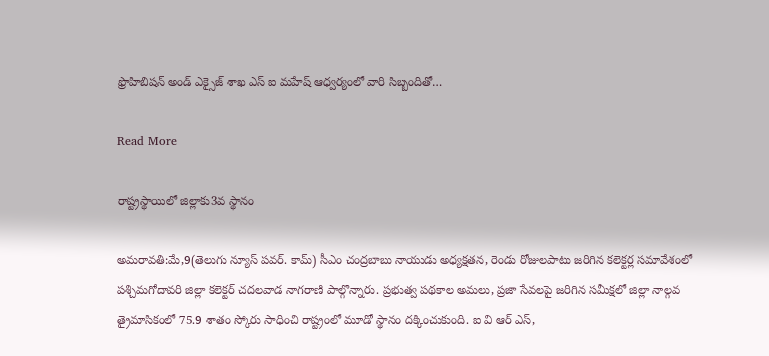ఫ్రొహిబిషన్ అండ్ ఎక్సైజ్ శాఖ ఎస్ ఐ మహేష్ ఆధ్వర్యంలో వారి సిబ్బందితో…

Read More

రాష్ట్రస్థాయిలో జిల్లాకు3వ స్థానం

అమరావతి:మే,9(తెలుగు న్యూస్ పవర్. కామ్) సీఎం చంద్రబాబు నాయుడు అధ్యక్షతన, రెండు రోజులపాటు జరిగిన కలెక్టర్ల సమావేశంలో పశ్చిమగోదావరి జిల్లా కలెక్టర్ చదలవాడ నాగరాణి పాల్గొన్నారు. ప్రభుత్వ పథకాల అమలు, ప్రజా సేవలపై జరిగిన సమీక్షలో జిల్లా నాల్గవ త్రైమాసికంలో 75.9 శాతం స్కోరు సాధించి రాష్ట్రంలో మూడో స్థానం దక్కించుకుంది. ఐ వి ఆర్ ఎస్,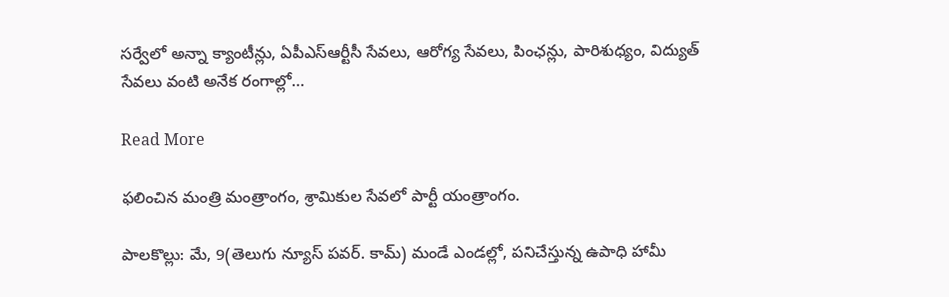సర్వేలో అన్నా క్యాంటీన్లు, ఏపీఎస్ఆర్టీసీ సేవలు, ఆరోగ్య సేవలు, పింఛన్లు, పారిశుధ్యం, విద్యుత్ సేవలు వంటి అనేక రంగాల్లో…

Read More

ఫలించిన మంత్రి మంత్రాంగం, శ్రామికుల సేవలో పార్టీ యంత్రాంగం.

పాలకొల్లు: మే, 9(తెలుగు న్యూస్ పవర్. కామ్) మండే ఎండల్లో, పనిచేస్తున్న ఉపాధి హామీ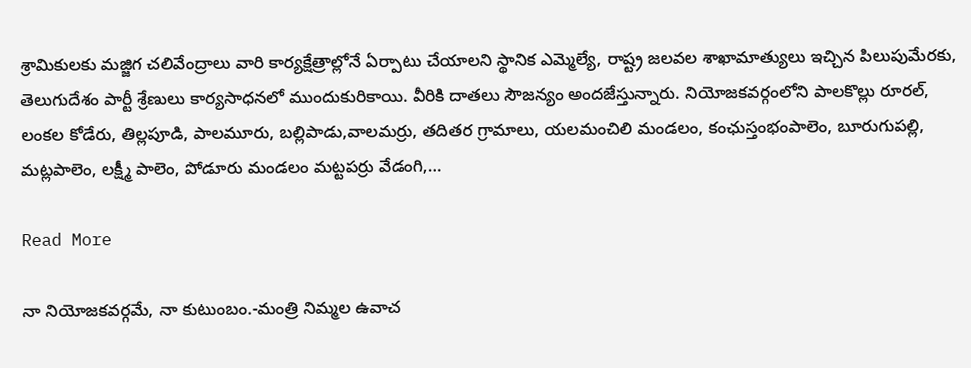శ్రామికులకు మజ్జిగ చలివేంద్రాలు వారి కార్యక్షేత్రాల్లోనే ఏర్పాటు చేయాలని స్థానిక ఎమ్మెల్యే, రాష్ట్ర జలవల శాఖామాత్యులు ఇచ్చిన పిలుపుమేరకు, తెలుగుదేశం పార్టీ శ్రేణులు కార్యసాధనలో ముందుకురికాయి. వీరికి దాతలు సౌజన్యం అందజేస్తున్నారు. నియోజకవర్గంలోని పాలకొల్లు రూరల్, లంకల కోడేరు, తిల్లపూడి, పాలమూరు, బల్లిపాడు,వాలమర్రు, తదితర గ్రామాలు, యలమంచిలి మండలం, కంఛుస్తంభంపాలెం, బూరుగుపల్లి, మట్లపాలెం, లక్ష్మీ పాలెం, పోడూరు మండలం మట్టపర్రు వేడంగి,…

Read More

నా నియోజకవర్గమే, నా కుటుంబం.-మంత్రి నిమ్మల ఉవాచ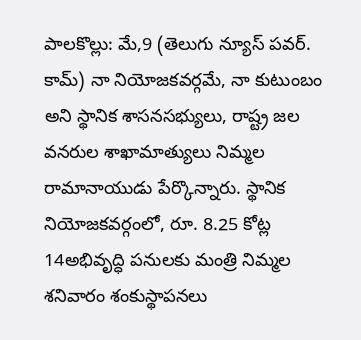పాలకొల్లు: మే,9 (తెలుగు న్యూస్ పవర్. కామ్) నా నియోజకవర్గమే, నా కుటుంబం అని స్థానిక శాసనసభ్యులు, రాష్ట్ర జల వనరుల శాఖామాత్యులు నిమ్మల రామానాయుడు పేర్కొన్నారు. స్థానిక నియోజకవర్గంలో, రూ. 8.25 కోట్ల 14అభివృద్ధి పనులకు మంత్రి నిమ్మల శనివారం శంకుస్థాపనలు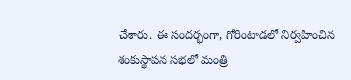చేశారు. ఈ సందర్భంగా, గోరింటాడలో నిర్వహించిన శంకుస్థాపన సభలో మంత్రి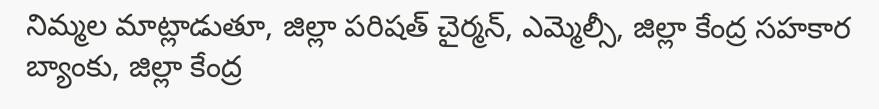నిమ్మల మాట్లాడుతూ, జిల్లా పరిషత్ చైర్మన్, ఎమ్మెల్సీ, జిల్లా కేంద్ర సహకార బ్యాంకు, జిల్లా కేంద్ర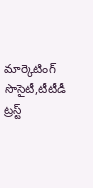మార్కెటింగ్ సొసైటీ,టీటీడీ ట్రస్ట్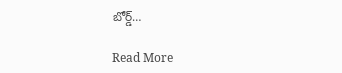బోర్డ్…

Read More